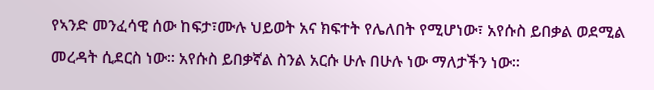የኣንድ መንፈሳዊ ሰው ከፍታ፣ሙሉ ህይወት አና ክፍተት የሌለበት የሚሆነው፣ አየሱስ ይበቃል ወደሚል መረዳት ሲደርስ ነው። አየሱስ ይበቃኛል ስንል አርሱ ሁሉ በሁሉ ነው ማለታችን ነው።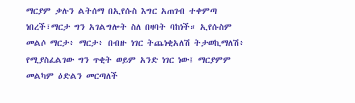ማርያም ቃሉን ልትሰማ በኢየሱስ እግር አጠገብ ተቀምጣ ነበረች፣ማርታ ግን አገልግሎት ስለ በዛባት ባከነች። ኢየሱስም መልሶ ማርታ፥ ማርታ፥ በብዙ ነገር ትጨነቂአለሽ ትታወኪማለሽ፥ የሚያስፈልገው ግን ጥቂት ወይም አንድ ነገር ነው፤ ማርያምም መልካም ዕድልን መርጣለች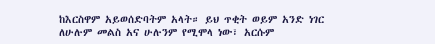ከእርስዋም አይወሰድባትም አላት። ይህ ጥቂት ወይም አንድ ነገር ለሁሉም መልስ አና ሁሉንም የሚሞላ ነው፣ አርሱም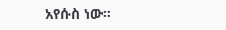አየሱስ ነው።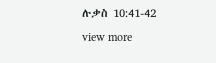ሉቃስ 10:41-42
view more